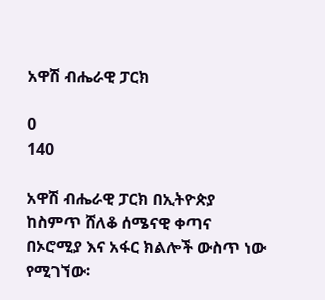አዋሽ ብሔራዊ ፓርክ

0
140

አዋሽ ብሔራዊ ፓርክ በኢትዮጵያ ከስምጥ ሸለቆ ሰሜናዊ ቀጣና በኦሮሚያ እና አፋር ክልሎች ውስጥ ነው የሚገኘው፡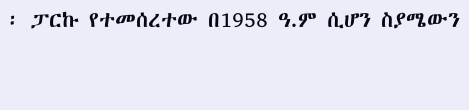፡ ፓርኩ የተመሰረተው በ1958 ዓ.ም ሲሆን ስያሜውን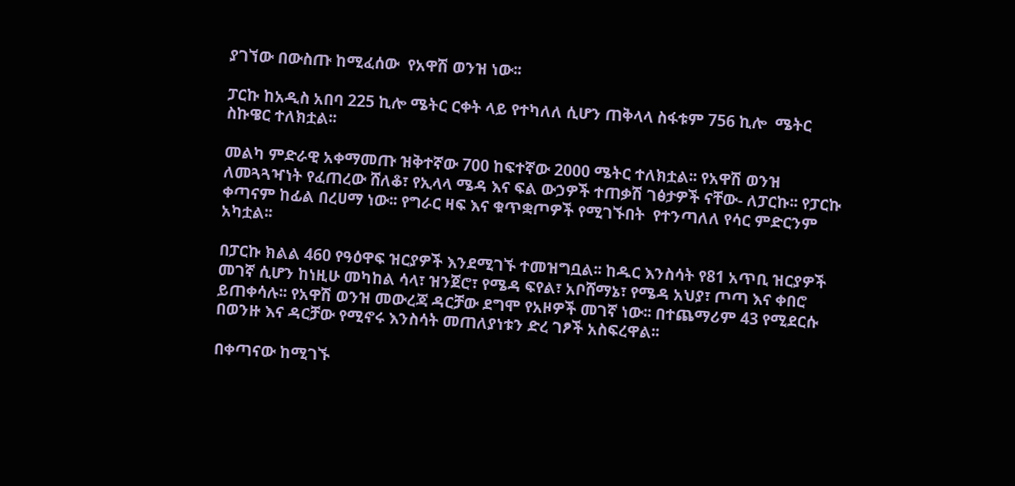ያገኘው በውስጡ ከሚፈሰው  የአዋሽ ወንዝ ነው፡፡

ፓርኩ ከአዲስ አበባ 225 ኪሎ ሜትር ርቀት ላይ የተካለለ ሲሆን ጠቅላላ ስፋቱም 756 ኪሎ  ሜትር ስኩዌር ተለክቷል፡፡

መልካ ምድራዊ አቀማመጡ ዝቅተኛው 700 ከፍተኛው 2000 ሜትር ተለክቷል፡፡ የአዋሽ ወንዝ ለመጓጓዣነት የፈጠረው ሸለቆ፣ የኢላላ ሜዳ እና ፍል ውኃዎች ተጠቃሽ ገፅታዎች ናቸው- ለፓርኩ፡፡ የፓርኩ ቀጣናም ከፊል በረሀማ ነው፡፡ የግራር ዛፍ እና ቁጥቋጦዎች የሚገኙበት  የተንጣለለ የሳር ምድርንም አካቷል፡፡

በፓርኩ ክልል 460 የዓዕዋፍ ዝርያዎች እንደሚገኙ ተመዝግቧል፡፡ ከዱር እንስሳት የ81 አጥቢ ዝርያዎች መገኛ ሲሆን ከነዚሁ መካከል ሳላ፣ ዝንጀሮ፣ የሜዳ ፍየል፣ አቦሸማኔ፣ የሜዳ አህያ፣ ጦጣ እና ቀበሮ ይጠቀሳሉ፡፡ የአዋሽ ወንዝ መውረጃ ዳርቻው ደግሞ የአዞዎች መገኛ ነው፡፡ በተጨማሪም 43 የሚደርሱ በወንዙ እና ዳርቻው የሚኖሩ እንስሳት መጠለያነቱን ድረ ገፆች አስፍረዋል፡፡

በቀጣናው ከሚገኙ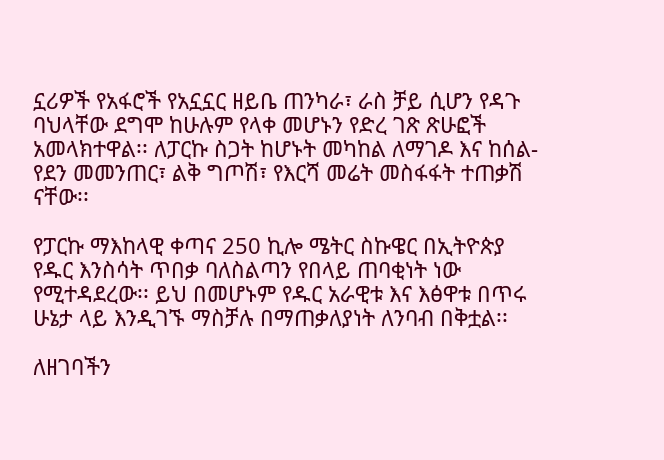ኗሪዎች የአፋሮች የአኗኗር ዘይቤ ጠንካራ፣ ራስ ቻይ ሲሆን የዳጉ ባህላቸው ደግሞ ከሁሉም የላቀ መሆኑን የድረ ገጽ ጽሁፎች አመላክተዋል፡፡ ለፓርኩ ስጋት ከሆኑት መካከል ለማገዶ እና ከሰል- የደን መመንጠር፣ ልቅ ግጦሽ፣ የእርሻ መሬት መስፋፋት ተጠቃሽ ናቸው፡፡

የፓርኩ ማእከላዊ ቀጣና 250 ኪሎ ሜትር ስኩዌር በኢትዮጵያ የዱር እንስሳት ጥበቃ ባለስልጣን የበላይ ጠባቂነት ነው የሚተዳደረው፡፡ ይህ በመሆኑም የዱር አራዊቱ እና እፅዋቱ በጥሩ ሁኔታ ላይ እንዲገኙ ማስቻሉ በማጠቃለያነት ለንባብ በቅቷል፡፡

ለዘገባችን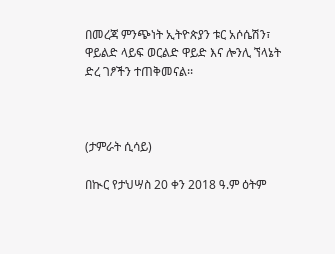በመረጃ ምንጭነት ኢትዮጵያን ቱር አሶሴሽን፣ ዋይልድ ላይፍ ወርልድ ዋይድ እና ሎንሊ ኘላኔት ድረ ገፆችን ተጠቅመናል፡፡



(ታምራት ሲሳይ)

በኲር የታህሣስ 20 ቀን 2018 ዓ.ም ዕትም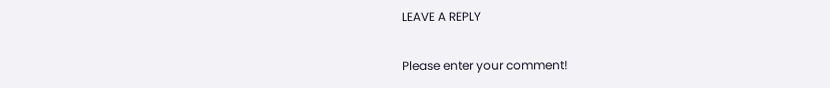LEAVE A REPLY

Please enter your comment!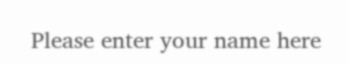Please enter your name here